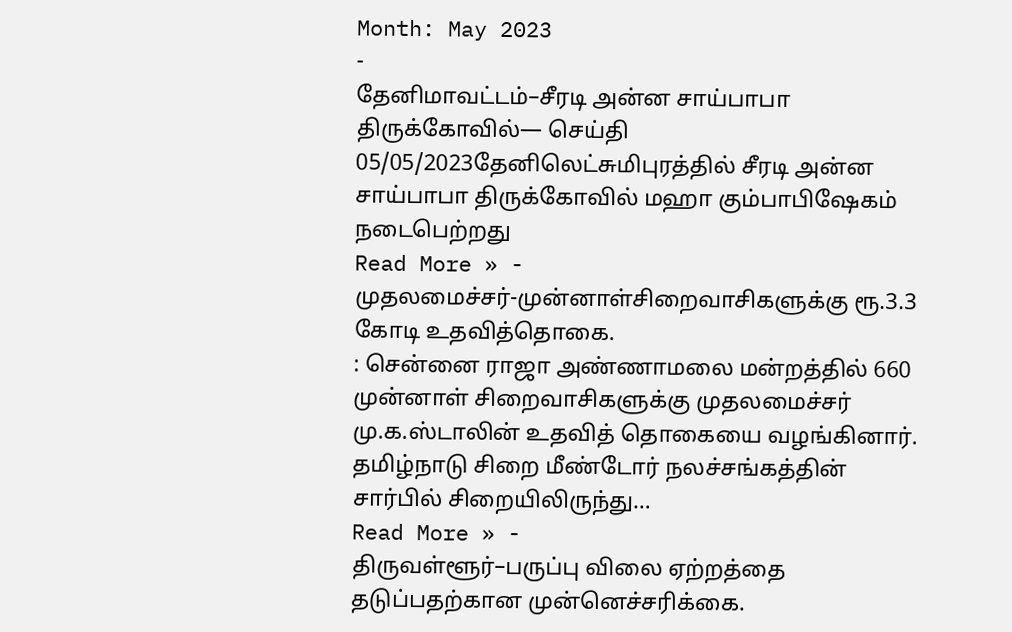Month: May 2023
-
தேனிமாவட்டம்–சீரடி அன்ன சாய்பாபா திருக்கோவில்— செய்தி
05/05/2023தேனிலெட்சுமிபுரத்தில் சீரடி அன்ன சாய்பாபா திருக்கோவில் மஹா கும்பாபிஷேகம் நடைபெற்றது
Read More » -
முதலமைச்சர்-முன்னாள்சிறைவாசிகளுக்கு ரூ.3.3 கோடி உதவித்தொகை.
: சென்னை ராஜா அண்ணாமலை மன்றத்தில் 660 முன்னாள் சிறைவாசிகளுக்கு முதலமைச்சர் மு.க.ஸ்டாலின் உதவித் தொகையை வழங்கினார். தமிழ்நாடு சிறை மீண்டோர் நலச்சங்கத்தின் சார்பில் சிறையிலிருந்து…
Read More » -
திருவள்ளூர்–பருப்பு விலை ஏற்றத்தை தடுப்பதற்கான முன்னெச்சரிக்கை.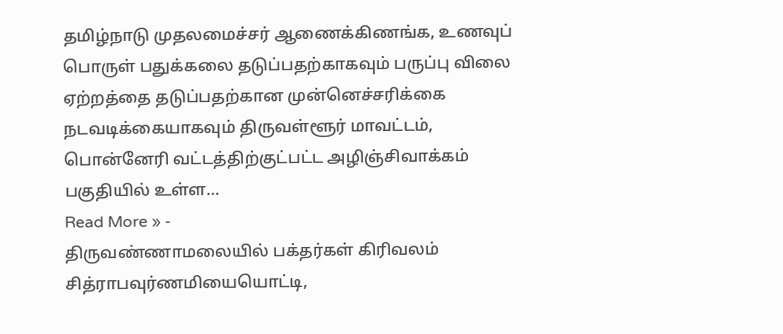தமிழ்நாடு முதலமைச்சர் ஆணைக்கிணங்க, உணவுப் பொருள் பதுக்கலை தடுப்பதற்காகவும் பருப்பு விலை ஏற்றத்தை தடுப்பதற்கான முன்னெச்சரிக்கை நடவடிக்கையாகவும் திருவள்ளூர் மாவட்டம், பொன்னேரி வட்டத்திற்குட்பட்ட அழிஞ்சிவாக்கம் பகுதியில் உள்ள…
Read More » -
திருவண்ணாமலையில் பக்தர்கள் கிரிவலம்
சித்ராபவுர்ணமியையொட்டி,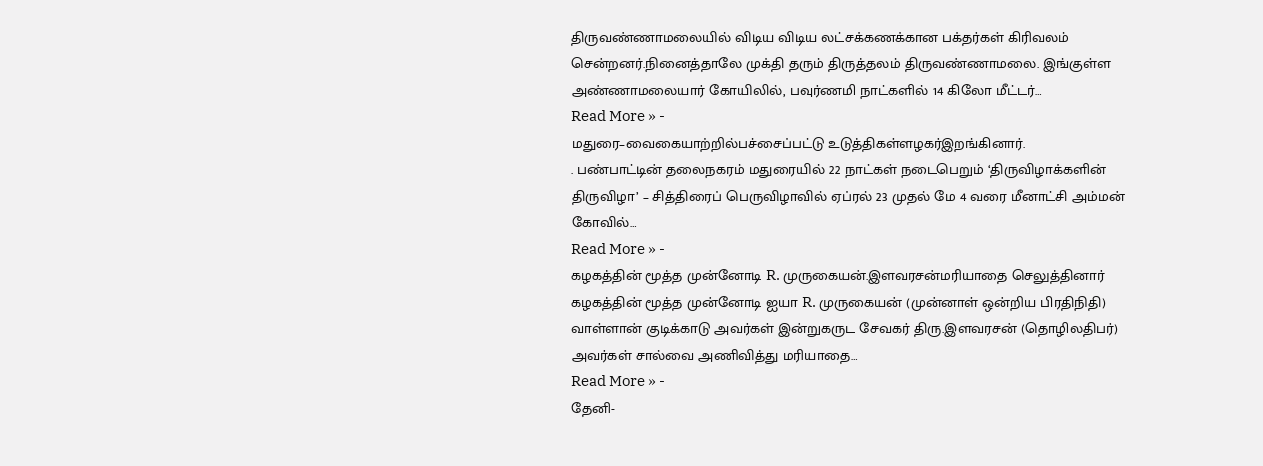திருவண்ணாமலையில் விடிய விடிய லட்சக்கணக்கான பக்தர்கள் கிரிவலம் சென்றனர்.நினைத்தாலே முக்தி தரும் திருத்தலம் திருவண்ணாமலை. இங்குள்ள அண்ணாமலையார் கோயிலில், பவுர்ணமி நாட்களில் 14 கிலோ மீட்டர்…
Read More » -
மதுரை–வைகையாற்றில்பச்சைப்பட்டு உடுத்திகள்ளழகர்இறங்கினார்.
. பண்பாட்டின் தலைநகரம் மதுரையில் 22 நாட்கள் நடைபெறும் ‘திருவிழாக்களின் திருவிழா’ – சித்திரைப் பெருவிழாவில் ஏப்ரல் 23 முதல் மே 4 வரை மீனாட்சி அம்மன் கோவில்…
Read More » -
கழகத்தின் மூத்த முன்னோடி R. முருகையன்.இளவரசன்மரியாதை செலுத்தினார்
கழகத்தின் மூத்த முன்னோடி ஐயா R. முருகையன் (முன்னாள் ஒன்றிய பிரதிநிதி) வாள்ளான் குடிக்காடு அவர்கள் இன்றுகருட சேவகர் திரு.இளவரசன் (தொழிலதிபர்) அவர்கள் சால்வை அணிவித்து மரியாதை…
Read More » -
தேனி-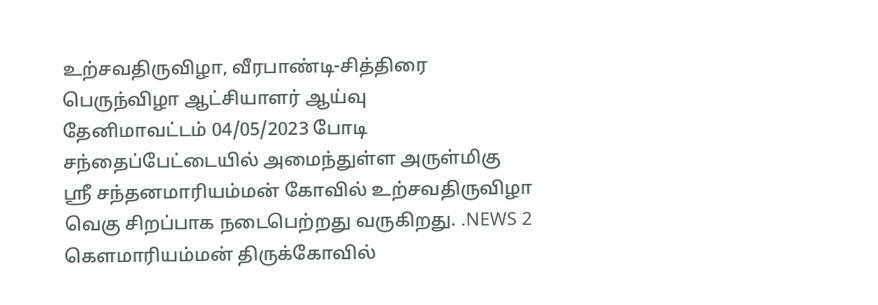உற்சவதிருவிழா, வீரபாண்டி-சித்திரை பெருந்விழா ஆட்சியாளர் ஆய்வு
தேனிமாவட்டம் 04/05/2023 போடி சந்தைப்பேட்டையில் அமைந்துள்ள அருள்மிகு ஶ்ரீ சந்தனமாரியம்மன் கோவில் உற்சவதிருவிழா வெகு சிறப்பாக நடைபெற்றது வருகிறது. .NEWS 2 கௌமாரியம்மன் திருக்கோவில்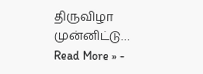திருவிழா முன்னிட்டு…
Read More » -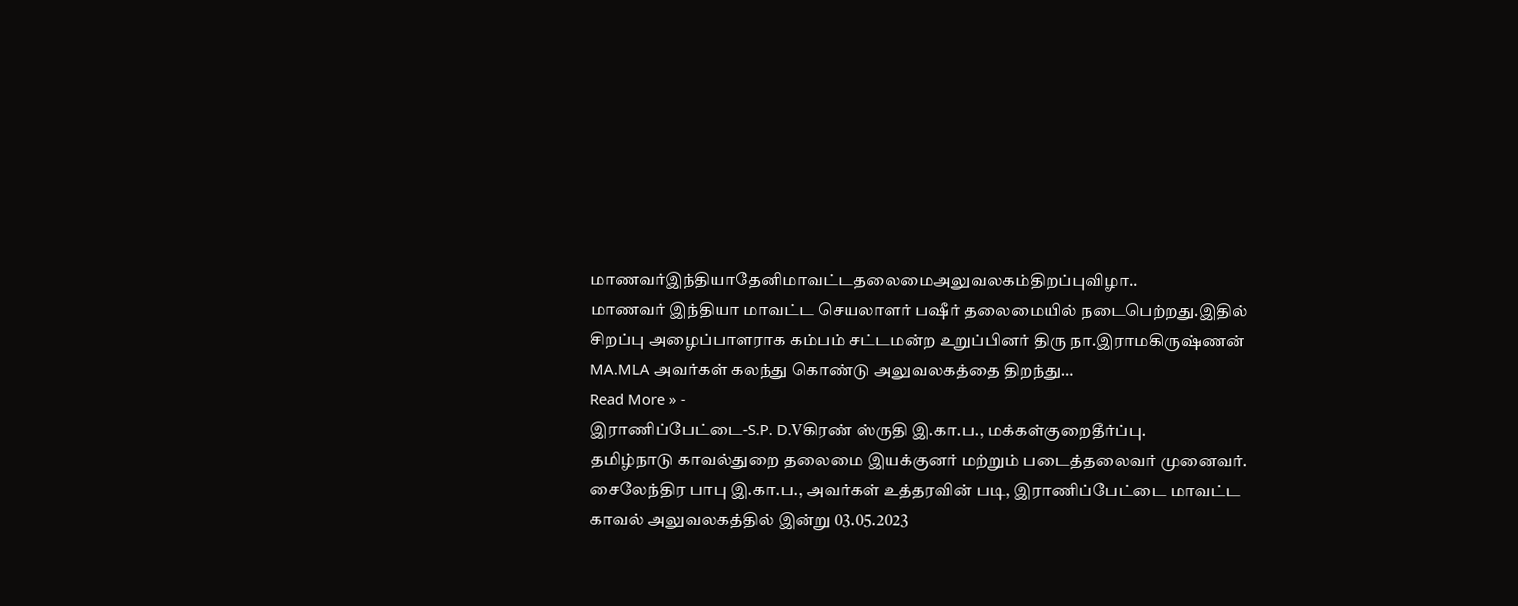மாணவர்இந்தியாதேனிமாவட்டதலைமைஅலுவலகம்திறப்புவிழா..
மாணவர் இந்தியா மாவட்ட செயலாளர் பஷீர் தலைமையில் நடைபெற்றது.இதில் சிறப்பு அழைப்பாளராக கம்பம் சட்டமன்ற உறுப்பினர் திரு நா.இராமகிருஷ்ணன் MA.MLA அவர்கள் கலந்து கொண்டு அலுவலகத்தை திறந்து…
Read More » -
இராணிப்பேட்டை-S.P. D.Vகிரண் ஸ்ருதி இ.கா.ப., மக்கள்குறைதீர்ப்பு.
தமிழ்நாடு காவல்துறை தலைமை இயக்குனர் மற்றும் படைத்தலைவர் முனைவர். சைலேந்திர பாபு இ.கா.ப., அவர்கள் உத்தரவின் படி, இராணிப்பேட்டை மாவட்ட காவல் அலுவலகத்தில் இன்று 03.05.2023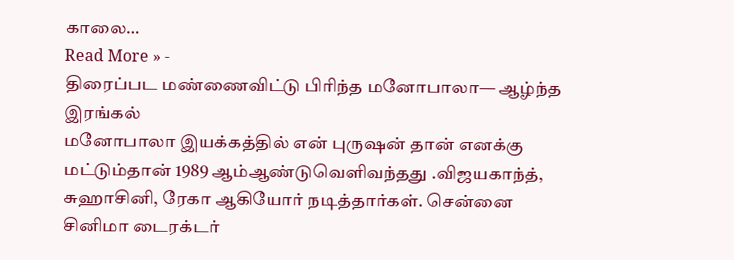காலை…
Read More » -
திரைப்பட மண்ணைவிட்டு பிரிந்த மனோபாலா— ஆழ்ந்த இரங்கல்
மனோபாலா இயக்கத்தில் என் புருஷன் தான் எனக்கு மட்டும்தான் 1989 ஆம்ஆண்டுவெளிவந்தது .விஜயகாந்த், சுஹாசினி, ரேகா ஆகியோர் நடித்தார்கள். சென்னை சினிமா டைரக்டர்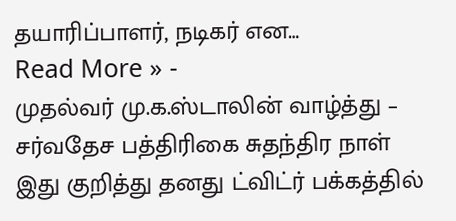தயாரிப்பாளர், நடிகர் என…
Read More » -
முதல்வர் மு.க.ஸ்டாலின் வாழ்த்து – சர்வதேச பத்திரிகை சுதந்திர நாள்
இது குறித்து தனது ட்விட்ர் பக்கத்தில்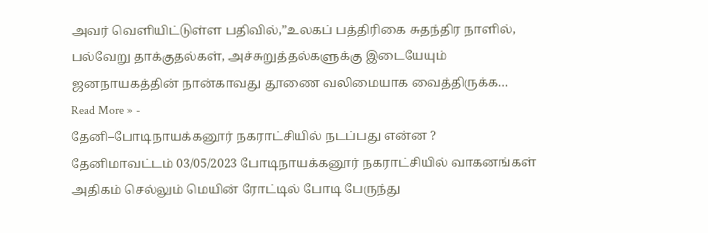அவர் வெளியிட்டுள்ள பதிவில்,”உலகப் பத்திரிகை சுதந்திர நாளில், பல்வேறு தாக்குதல்கள், அச்சுறுத்தல்களுக்கு இடையேயும் ஜனநாயகத்தின் நான்காவது தூணை வலிமையாக வைத்திருக்க…
Read More » -
தேனி–போடிநாயக்கனூர் நகராட்சியில் நடப்பது என்ன ?
தேனிமாவட்டம் 03/05/2023 போடிநாயக்கனூர் நகராட்சியில் வாகனங்கள் அதிகம் செல்லும் மெயின் ரோட்டில் போடி பேருந்து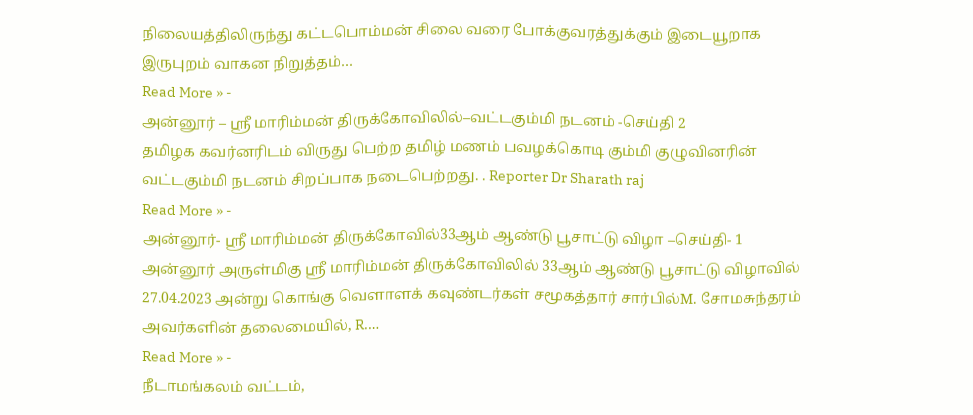நிலையத்திலிருந்து கட்டபொம்மன் சிலை வரை போக்குவரத்துக்கும் இடையூறாக இருபுறம் வாகன நிறுத்தம்…
Read More » -
அன்னூர் – ஶ்ரீ மாரிம்மன் திருக்கோவிலில்–வட்டகும்மி நடனம் -செய்தி 2
தமிழக கவர்னரிடம் விருது பெற்ற தமிழ் மணம் பவழக்கொடி கும்மி குழுவினரின் வட்டகும்மி நடனம் சிறப்பாக நடைபெற்றது. . Reporter Dr Sharath raj
Read More » -
அன்னூர்- ஶ்ரீ மாரிம்மன் திருக்கோவில்33ஆம் ஆண்டு பூசாட்டு விழா –செய்தி- 1
அன்னூர் அருள்மிகு ஶ்ரீ மாரிம்மன் திருக்கோவிலில் 33ஆம் ஆண்டு பூசாட்டு விழாவில் 27.04.2023 அன்று கொங்கு வெளாளக் கவுண்டர்கள் சமூகத்தார் சார்பில்M. சோமசுந்தரம் அவர்களின் தலைமையில், R.…
Read More » -
நீடாமங்கலம் வட்டம்,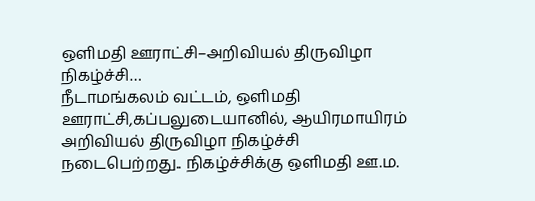ஒளிமதி ஊராட்சி–அறிவியல் திருவிழா நிகழ்ச்சி…
நீடாமங்கலம் வட்டம், ஒளிமதி ஊராட்சி,கப்பலுடையானில், ஆயிரமாயிரம் அறிவியல் திருவிழா நிகழ்ச்சி நடைபெற்றது.. நிகழ்ச்சிக்கு ஒளிமதி ஊ.ம.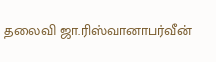தலைவி ஜா.ரிஸ்வானாபர்வீன்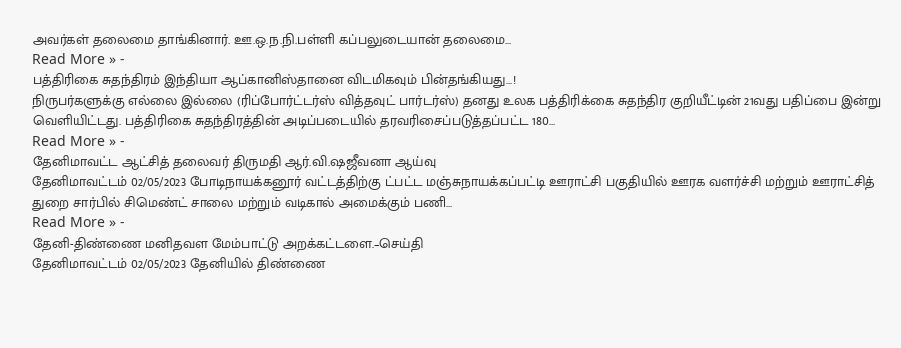அவர்கள் தலைமை தாங்கினார். ஊ.ஒ.ந.நி.பள்ளி கப்பலுடையான் தலைமை…
Read More » -
பத்திரிகை சுதந்திரம் இந்தியா ஆப்கானிஸ்தானை விடமிகவும் பின்தங்கியது…!
நிருபர்களுக்கு எல்லை இல்லை (ரிப்போர்ட்டர்ஸ் வித்தவுட் பார்டர்ஸ்) தனது உலக பத்திரிக்கை சுதந்திர குறியீட்டின் 21வது பதிப்பை இன்று வெளியிட்டது. பத்திரிகை சுதந்திரத்தின் அடிப்படையில் தரவரிசைப்படுத்தப்பட்ட 180…
Read More » -
தேனிமாவட்ட ஆட்சித் தலைவர் திருமதி ஆர்.வி.ஷஜீவனா ஆய்வு
தேனிமாவட்டம் 02/05/2023 போடிநாயக்கனூர் வட்டத்திற்கு ட்பட்ட மஞ்சுநாயக்கப்பட்டி ஊராட்சி பகுதியில் ஊரக வளர்ச்சி மற்றும் ஊராட்சித் துறை சார்பில் சிமெண்ட் சாலை மற்றும் வடிகால் அமைக்கும் பணி…
Read More » -
தேனி-திண்ணை மனிதவள மேம்பாட்டு அறக்கட்டளை.–செய்தி
தேனிமாவட்டம் 02/05/2023 தேனியில் திண்ணை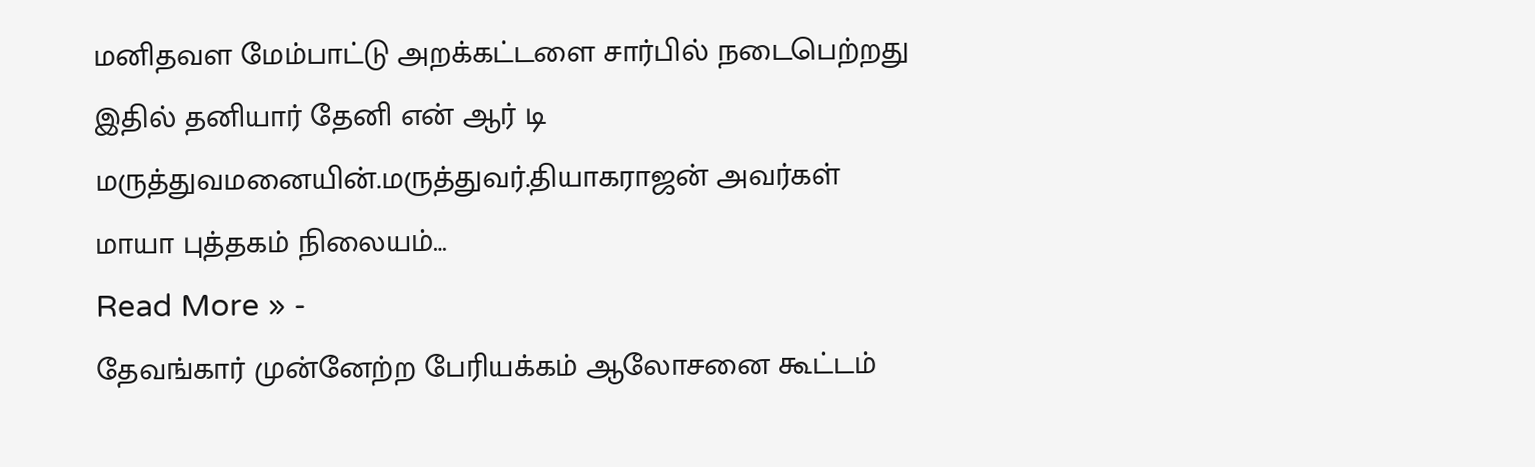மனிதவள மேம்பாட்டு அறக்கட்டளை சார்பில் நடைபெற்றது இதில் தனியார் தேனி என் ஆர் டி மருத்துவமனையின்.மருத்துவர்.தியாகராஜன் அவர்கள் மாயா புத்தகம் நிலையம்…
Read More » -
தேவங்கார் முன்னேற்ற பேரியக்கம் ஆலோசனை கூட்டம்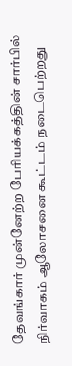தேவங்கார் முன்னேற்ற பேரியக்கத்தின் சார்பில் நிர்வாகம் ஆலோசனை கூட்டம் நடைபெற்றது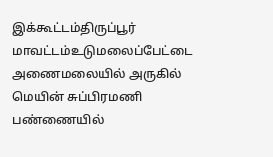இக்கூட்டம்திருப்பூர் மாவட்டம்உடுமலைப்பேட்டை அணைமலையில் அருகில் மெயின் சுப்பிரமணி பண்ணையில்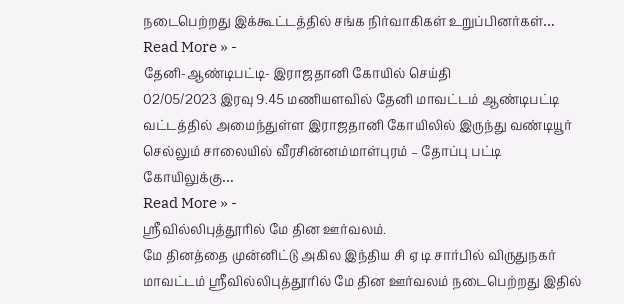நடைபெற்றது இக்கூட்டத்தில் சங்க நிர்வாகிகள் உறுப்பினர்கள்…
Read More » -
தேனி-ஆண்டிபட்டி- இராஜதானி கோயில் செய்தி
02/05/2023 இரவு 9.45 மணியளவில் தேனி மாவட்டம் ஆண்டிபட்டி வட்டத்தில் அமைந்துள்ள இராஜதானி கோயிலில் இருந்து வண்டியூர் செல்லும் சாலையில் வீரசின்னம்மாள்புரம் – தோப்பு பட்டி கோயிலுக்கு…
Read More » -
ஸ்ரீவில்லிபுத்தூரில் மே தின ஊர்வலம்.
மே தினத்தை முன்னிட்டு அகில இந்திய சி ஏ டி சார்பில் விருதுநகர் மாவட்டம் ஸ்ரீவில்லிபுத்தூரில் மே தின ஊர்வலம் நடைபெற்றது இதில்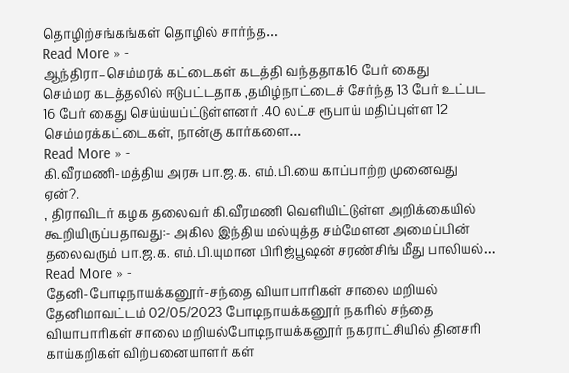தொழிற்சங்கங்கள் தொழில் சார்ந்த…
Read More » -
ஆந்திரா–செம்மரக் கட்டைகள் கடத்தி வந்ததாக16 பேர் கைது
செம்மர கடத்தலில் ஈடுபட்டதாக ,தமிழ்நாட்டைச் சேர்ந்த 13 பேர் உட்பட 16 பேர் கைது செய்ய்யப்ட்டுள்ளனர் .40 லட்ச ரூபாய் மதிப்புள்ள 12 செம்மரக்கட்டைகள், நான்கு கார்களை…
Read More » -
கி.வீரமணி-மத்திய அரசு பா.ஜ.க. எம்.பி.யை காப்பாற்ற முனைவது ஏன்?.
, திராவிடர் கழக தலைவர் கி.வீரமணி வெளியிட்டுள்ள அறிக்கையில் கூறியிருப்பதாவது:- அகில இந்திய மல்யுத்த சம்மேளன அமைப்பின் தலைவரும் பா.ஜ.க. எம்.பி.யுமான பிரிஜ்பூஷன் சரண்சிங் மீது பாலியல்…
Read More » -
தேனி-போடிநாயக்கனூர்-சந்தை வியாபாரிகள் சாலை மறியல்
தேனிமாவட்டம் 02/05/2023 போடிநாயக்கனூர் நகரில் சந்தை வியாபாரிகள் சாலை மறியல்போடிநாயக்கனூர் நகராட்சியில் தினசரி காய்கறிகள் விற்பனையாளர் கள்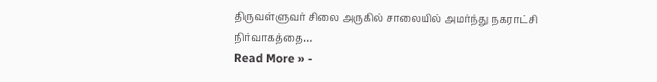திருவள்ளுவர் சிலை அருகில் சாலையில் அமர்ந்து நகராட்சி நிர்வாகத்தை…
Read More » -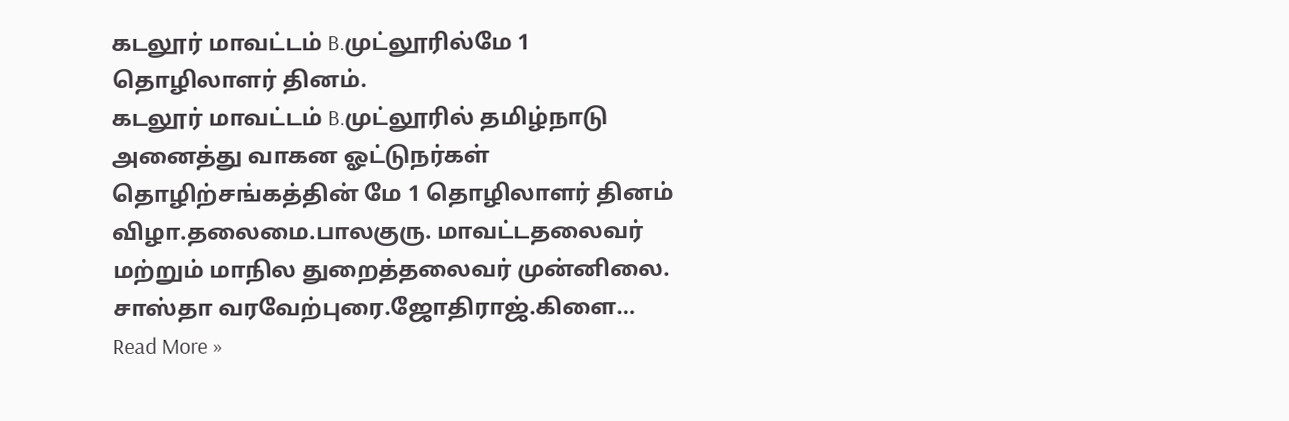கடலூர் மாவட்டம் B.முட்லூரில்மே 1 தொழிலாளர் தினம்.
கடலூர் மாவட்டம் B.முட்லூரில் தமிழ்நாடு அனைத்து வாகன ஓட்டுநர்கள் தொழிற்சங்கத்தின் மே 1 தொழிலாளர் தினம் விழா.தலைமை.பாலகுரு. மாவட்டதலைவர் மற்றும் மாநில துறைத்தலைவர் முன்னிலை. சாஸ்தா வரவேற்புரை.ஜோதிராஜ்.கிளை…
Read More »